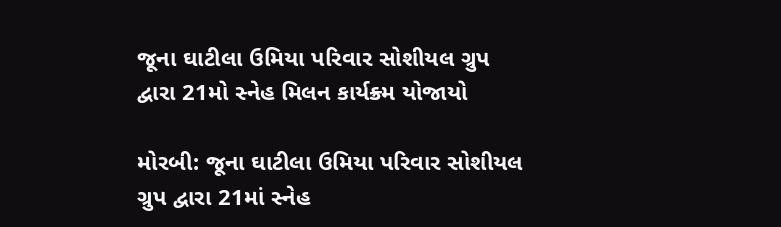જૂના ઘાટીલા ઉમિયા પરિવાર સોશીયલ ગ્રુપ દ્વારા 21મો સ્નેહ મિલન કાર્યક્ર્મ યોજાયો

મોરબી: જૂના ઘાટીલા ઉમિયા પરિવાર સોશીયલ ગ્રુપ દ્વારા 21માં સ્નેહ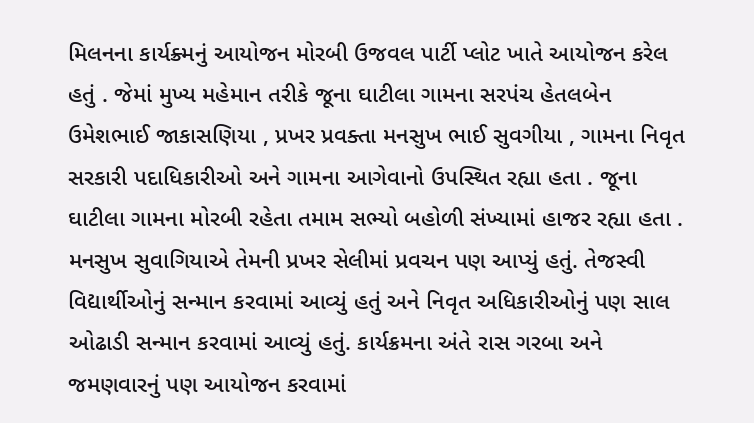મિલનના કાર્યક્ર્મનું આયોજન મોરબી ઉજવલ પાર્ટી પ્લોટ ખાતે આયોજન કરેલ હતું . જેમાં મુખ્ય મહેમાન તરીકે જૂના ઘાટીલા ગામના સરપંચ હેતલબેન ઉમેશભાઈ જાકાસણિયા , પ્રખર પ્રવક્તા મનસુખ ભાઈ સુવગીયા , ગામના નિવૃત સરકારી પદાધિકારીઓ અને ગામના આગેવાનો ઉપસ્થિત રહ્યા હતા . જૂના ઘાટીલા ગામના મોરબી રહેતા તમામ સભ્યો બહોળી સંખ્યામાં હાજર રહ્યા હતા . મનસુખ સુવાગિયાએ તેમની પ્રખર સેલીમાં પ્રવચન પણ આપ્યું હતું. તેજસ્વી વિદ્યાર્થીઓનું સન્માન કરવામાં આવ્યું હતું અને નિવૃત અધિકારીઓનું પણ સાલ ઓઢાડી સન્માન કરવામાં આવ્યું હતું. કાર્યક્રમના અંતે રાસ ગરબા અને જમણવારનું પણ આયોજન કરવામાં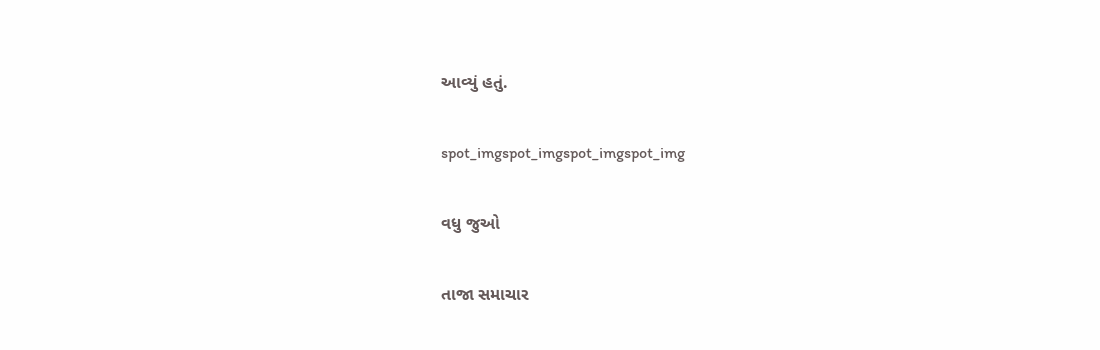આવ્યું હતું.

spot_imgspot_imgspot_imgspot_img

વધુ જુઓ

તાજા સમાચાર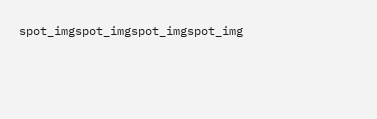spot_imgspot_imgspot_imgspot_img